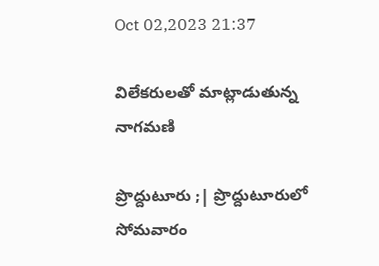Oct 02,2023 21:37

విలేకరులతో మాట్లాడుతున్న నాగమణి

ప్రొద్దుటూరు ;| ప్రొద్దుటూరులో సోమవారం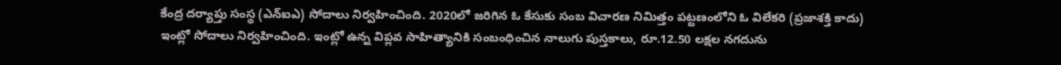కేంద్ర దర్యాప్తు సంస్థ (ఎన్‌ఐఎ) సోదాలు నిర్వహించింది. 2020లో జరిగిన ఓ కేసుకు సంబ విచారణ నిమిత్తం పట్టణంలోని ఓ విలేకరి (ప్రజాశక్తి కాదు) ఇంట్లో సోదాలు నిర్వహించింది. ఇంట్లో ఉన్న విప్లవ సాహిత్యానికి సంబంధించిన నాలుగు పుస్తకాలు, రూ.12.50 లక్షల నగదును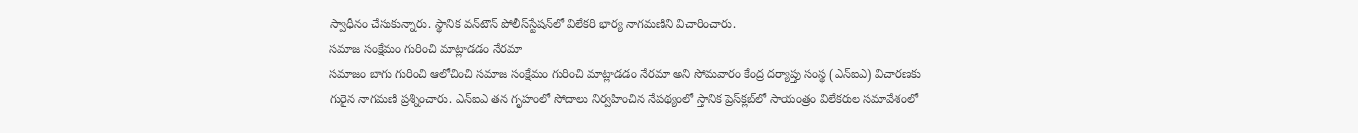స్వాధీనం చేసుకున్నారు. స్థానిక వన్‌టౌన్‌ పోలీస్‌స్టేషన్‌లో విలేకరి భార్య నాగమణిని విచారించారు.
సమాజ సంక్షేమం గురించి మాట్లాడడం నేరమా
సమాజం బాగు గురించి ఆలోచించి సమాజ సంక్షేమం గురించి మాట్లాడడం నేరమా అని సోమవారం కేంద్ర దర్యాప్తు సంస్థ (ఎన్‌ఐఎ) విచారణకు గురైన నాగమణి ప్రశ్నించారు. ఎన్‌ఐఎ తన గృహంలో సోదాలు నిర్వహించిన నేపథ్యంలో స్తానిక ప్రెస్‌క్లబ్‌లో సాయంత్రం విలేకరుల సమావేశంలో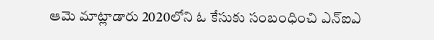ఆమె మాట్లాడారు 2020లోని ఓ కేసుకు సంబంధించి ఎన్‌ఐఎ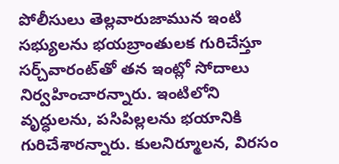పోలీసులు తెల్లవారుజామున ఇంటి సభ్యులను భయబ్రాంతులక గురిచేస్తూ సర్చ్‌వారంట్‌తో తన ఇంట్లో సోదాలు నిర్వహించారన్నారు. ఇంటిలోని వృద్ధులను, పసిపిల్లలను భయానికి గురిచేశారన్నారు. కులనిర్మూలన, విరసం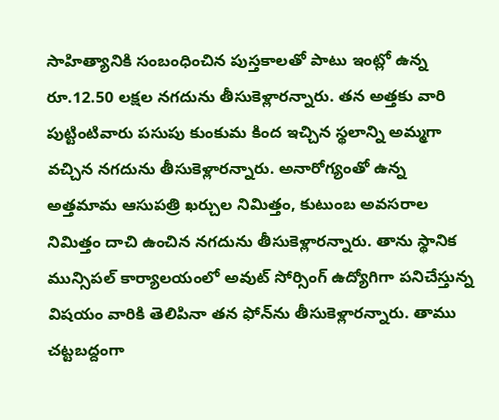సాహిత్యానికి సంబంధించిన పుస్తకాలతో పాటు ఇంట్లో ఉన్న రూ.12.50 లక్షల నగదును తీసుకెళ్లారన్నారు. తన అత్తకు వారి పుట్టింటివారు పసుపు కుంకుమ కింద ఇచ్చిన స్థలాన్ని అమ్మగా వచ్చిన నగదును తీసుకెళ్లారన్నారు. అనారోగ్యంతో ఉన్న అత్తమామ ఆసుపత్రి ఖర్చుల నిమిత్తం, కుటుంబ అవసరాల నిమిత్తం దాచి ఉంచిన నగదును తీసుకెళ్లారన్నారు. తాను స్థానిక మున్సిపల్‌ కార్యాలయంలో అవుట్‌ సోర్సింగ్‌ ఉద్యోగిగా పనిచేస్తున్న విషయం వారికి తెలిపినా తన ఫోన్‌ను తీసుకెళ్లారన్నారు. తాము చట్టబద్దంగా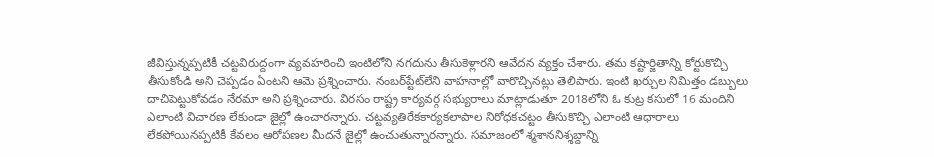జీవిస్తున్నప్పటికీ చట్టవిరుద్దంగా వ్యవహరించి ఇంటిలోని నగదును తీసుకెళ్లారని ఆవేదన వ్యక్తం చేశారు. తమ కష్టార్జితాన్ని కోర్టుకొచ్చి తీసుకోండి అని చెప్పడం ఏంటని ఆమె ప్రశ్నించారు. నంబర్‌ప్టేట్‌లేని వాహనాల్లో వారొచ్చినట్లు తెలిపారు. ఇంటి ఖర్చుల నిమిత్తం డబ్బులు దాచిపెట్టుకోవడం నేరమా అని ప్రశ్నించారు. విరసం రాష్ట్ర కార్యవర్గ సభ్యురాలు మాట్లాడుతూ 2018లోని ఓ కుట్ర కసులో 16 మందిని ఎలాంటి విచారణ లేకుండా జైల్లో ఉంచారన్నారు. చట్టవ్యతిరేకకార్యకలాపాల నిరోధకచట్టం తీసుకొచ్చి ఎలాంటి ఆధారాలు లేకపోయినప్పటికీ కేవలం ఆరోపణల మీదనే జైల్లో ఉంచుతున్నారన్నారు. సమాజంలో శ్మశాననిశ్శబ్దాన్ని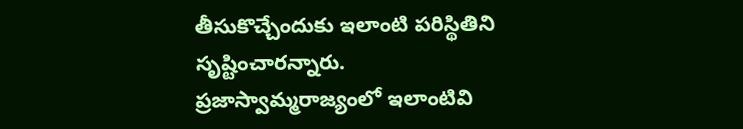తీసుకొచ్చేందుకు ఇలాంటి పరిస్థితిని సృష్టించారన్నారు. ప్రజాస్వామ్మరాజ్యంలో ఇలాంటివి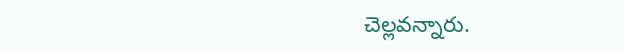చెల్లవన్నారు.